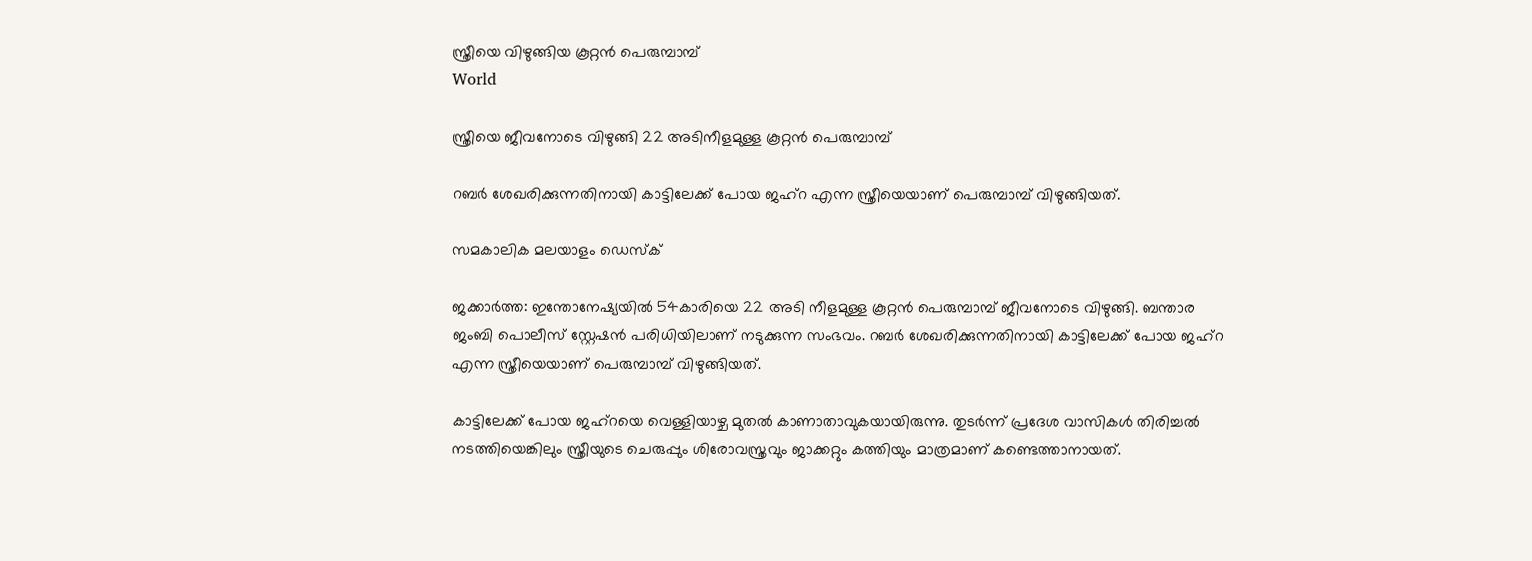സ്ത്രീയെ വിഴുങ്ങിയ കൂറ്റന്‍ പെരുമ്പാമ്പ്‌
World

സ്ത്രീയെ ജീവനോടെ വിഴുങ്ങി 22 അടിനീളമുള്ള കൂറ്റന്‍ പെരുമ്പാമ്പ്

റബര്‍ ശേഖരിക്കുന്നതിനായി കാട്ടിലേക്ക് പോയ ജഹ്‌റ എന്ന സ്ത്രീയെയാണ് പെരുമ്പാമ്പ് വിഴുങ്ങിയത്.

സമകാലിക മലയാളം ഡെസ്ക്

ജക്കാര്‍ത്ത: ഇന്തോനേഷ്യയില്‍ 54കാരിയെ 22 അടി നീളമുള്ള കൂറ്റന്‍ പെരുമ്പാമ്പ് ജീവനോടെ വിഴുങ്ങി. ബന്താര ജംബി പൊലീസ് സ്റ്റേഷന്‍ പരിധിയിലാണ് നടുക്കുന്ന സംഭവം. റബര്‍ ശേഖരിക്കുന്നതിനായി കാട്ടിലേക്ക് പോയ ജഹ്‌റ എന്ന സ്ത്രീയെയാണ് പെരുമ്പാമ്പ് വിഴുങ്ങിയത്.

കാട്ടിലേക്ക് പോയ ജഹ്‌റയെ വെള്ളിയാഴ്ച മുതല്‍ കാണാതാവുകയായിരുന്നു. തുടര്‍ന്ന് പ്രദേശ വാസികള്‍ തിരിച്ചല്‍ നടത്തിയെങ്കിലും സ്ത്രീയുടെ ചെരുപ്പും ശിരോവസ്ത്രവും ജാക്കറ്റും കത്തിയും മാത്രമാണ് കണ്ടെത്താനായത്.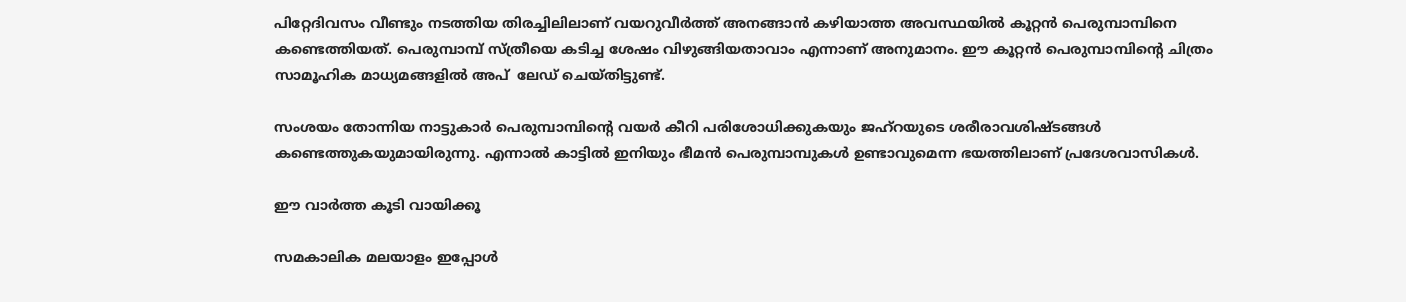പിറ്റേദിവസം വീണ്ടും നടത്തിയ തിരച്ചിലിലാണ് വയറുവീര്‍ത്ത് അനങ്ങാന്‍ കഴിയാത്ത അവസ്ഥയില്‍ കൂറ്റന്‍ പെരുമ്പാമ്പിനെ കണ്ടെത്തിയത്. പെരുമ്പാമ്പ് സ്ത്രീയെ കടിച്ച ശേഷം വിഴുങ്ങിയതാവാം എന്നാണ് അനുമാനം. ഈ കൂറ്റന്‍ പെരുമ്പാമ്പിന്റെ ചിത്രം സാമൂഹിക മാധ്യമങ്ങളില്‍ അപ്  ലേഡ് ചെയ്തിട്ടുണ്ട്.

സംശയം തോന്നിയ നാട്ടുകാര്‍ പെരുമ്പാമ്പിന്റെ വയര്‍ കീറി പരിശോധിക്കുകയും ജഹ്‌റയുടെ ശരീരാവശിഷ്ടങ്ങള്‍ കണ്ടെത്തുകയുമായിരുന്നു. എന്നാല്‍ കാട്ടില്‍ ഇനിയും ഭീമന്‍ പെരുമ്പാമ്പുകള്‍ ഉണ്ടാവുമെന്ന ഭയത്തിലാണ് പ്രദേശവാസികള്‍.

ഈ വാര്‍ത്ത കൂടി വായിക്കൂ

സമകാലിക മലയാളം ഇപ്പോള്‍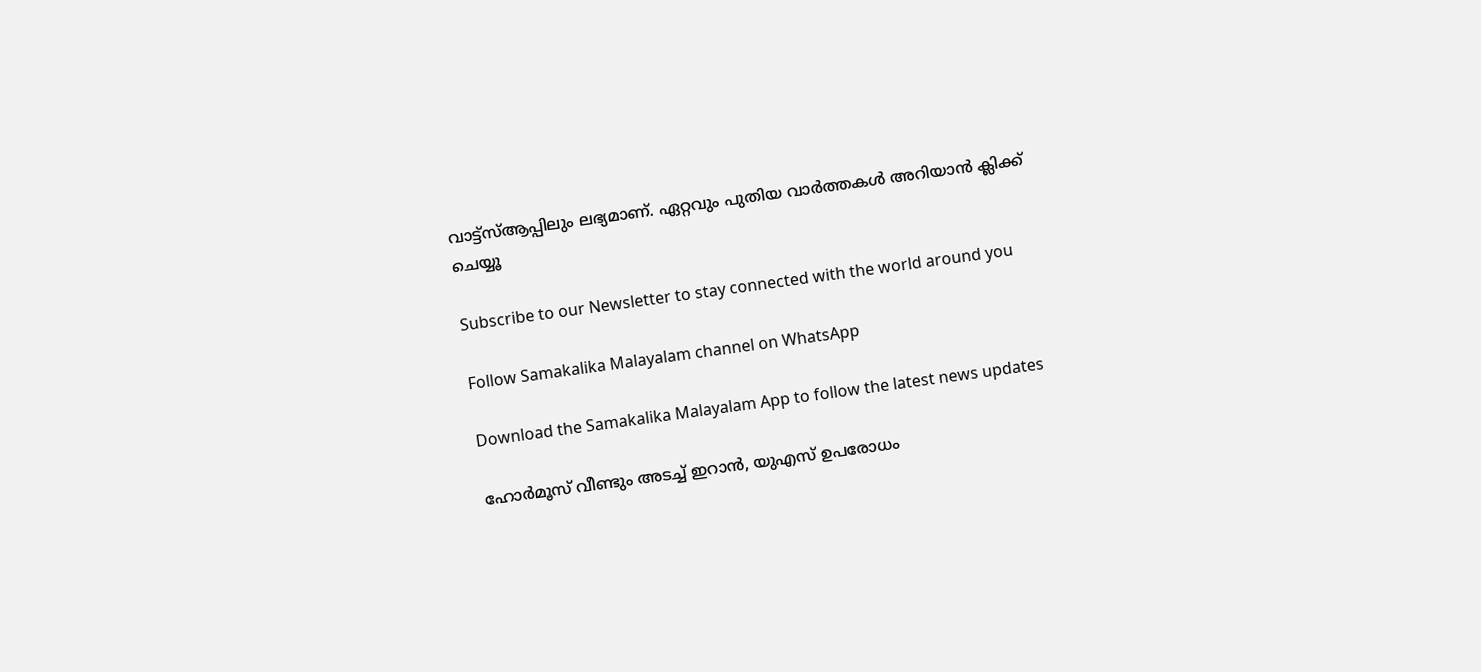വാട്ട്‌സ്ആപ്പിലും ലഭ്യമാണ്. ഏറ്റവും പുതിയ വാര്‍ത്തകള്‍ അറിയാന്‍ ക്ലിക്ക് ചെയ്യൂ

Subscribe to our Newsletter to stay connected with the world around you

Follow Samakalika Malayalam channel on WhatsApp

Download the Samakalika Malayalam App to follow the latest news updates

ഹോര്‍മൂസ് വീണ്ടും അടച്ച് ഇറാന്‍, യുഎസ് ഉപരോധം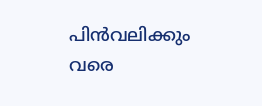പിന്‍വലിക്കും വരെ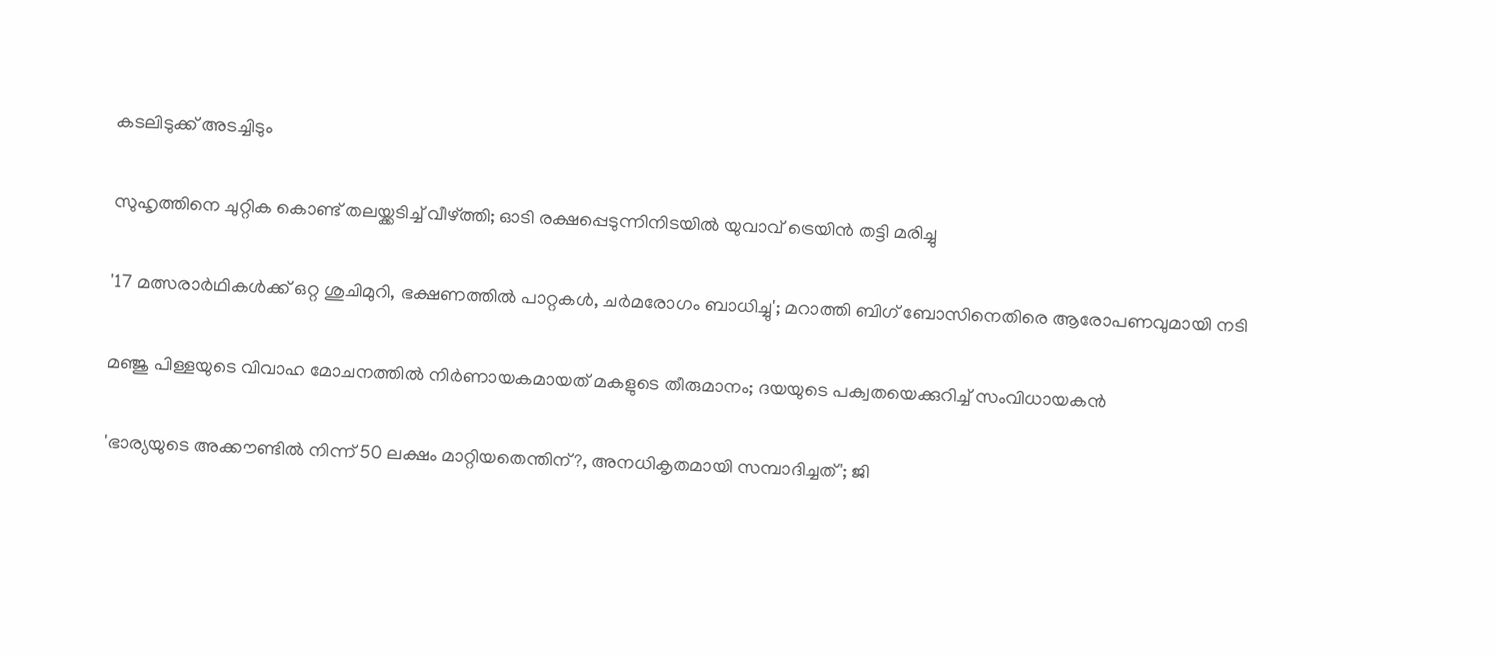കടലിടുക്ക് അടച്ചിടും

സുഹൃത്തിനെ ചുറ്റിക കൊണ്ട് തലയ്ക്കടിച്ച് വീഴ്ത്തി; ഓടി രക്ഷപ്പെടുന്നിനിടയില്‍ യുവാവ് ട്രെയിന്‍ തട്ടി മരിച്ചു

'17 മത്സരാർഥികൾക്ക് ഒറ്റ ശുചിമുറി, ഭക്ഷണത്തിൽ പാറ്റകൾ, ചർമരോഗം ബാധിച്ചു'; മറാത്തി ബിഗ് ബോസിനെതിരെ ആരോപണവുമായി നടി

മഞ്ജു പിള്ളയുടെ വിവാഹ മോചനത്തില്‍ നിര്‍ണായകമായത് മകളുടെ തീരുമാനം; ദയയുടെ പക്വതയെക്കുറിച്ച് സംവിധായകന്‍

'ഭാര്യയുടെ അക്കൗണ്ടില്‍ നിന്ന് 50 ലക്ഷം മാറ്റിയതെന്തിന്?, അനധികൃതമായി സമ്പാദിച്ചത്'; ജി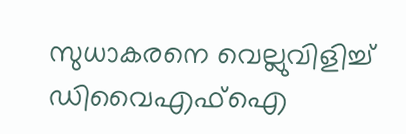സുധാകരനെ വെല്ലുവിളിച്ച് ഡിവൈഎഫ്ഐ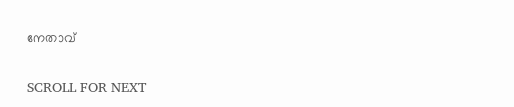നേതാവ്

SCROLL FOR NEXT